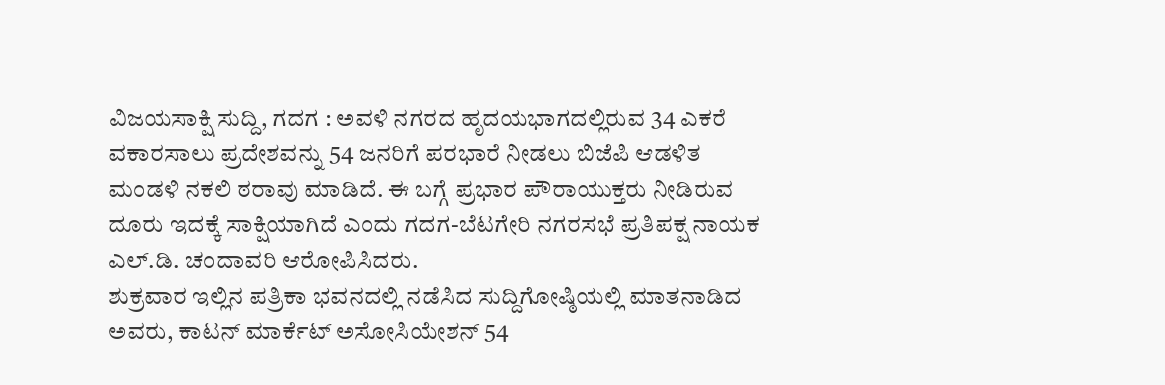ವಿಜಯಸಾಕ್ಷಿ ಸುದ್ದಿ, ಗದಗ : ಅವಳಿ ನಗರದ ಹೃದಯಭಾಗದಲ್ಲಿರುವ 34 ಎಕರೆ ವಕಾರಸಾಲು ಪ್ರದೇಶವನ್ನು 54 ಜನರಿಗೆ ಪರಭಾರೆ ನೀಡಲು ಬಿಜೆಪಿ ಆಡಳಿತ ಮಂಡಳಿ ನಕಲಿ ಠರಾವು ಮಾಡಿದೆ. ಈ ಬಗ್ಗೆ ಪ್ರಭಾರ ಪೌರಾಯುಕ್ತರು ನೀಡಿರುವ ದೂರು ಇದಕ್ಕೆ ಸಾಕ್ಷಿಯಾಗಿದೆ ಎಂದು ಗದಗ-ಬೆಟಗೇರಿ ನಗರಸಭೆ ಪ್ರತಿಪಕ್ಷ ನಾಯಕ ಎಲ್.ಡಿ. ಚಂದಾವರಿ ಆರೋಪಿಸಿದರು.
ಶುಕ್ರವಾರ ಇಲ್ಲಿನ ಪತ್ರಿಕಾ ಭವನದಲ್ಲಿ ನಡೆಸಿದ ಸುದ್ದಿಗೋಷ್ಠಿಯಲ್ಲಿ ಮಾತನಾಡಿದ ಅವರು, ಕಾಟನ್ ಮಾರ್ಕೆಟ್ ಅಸೋಸಿಯೇಶನ್ 54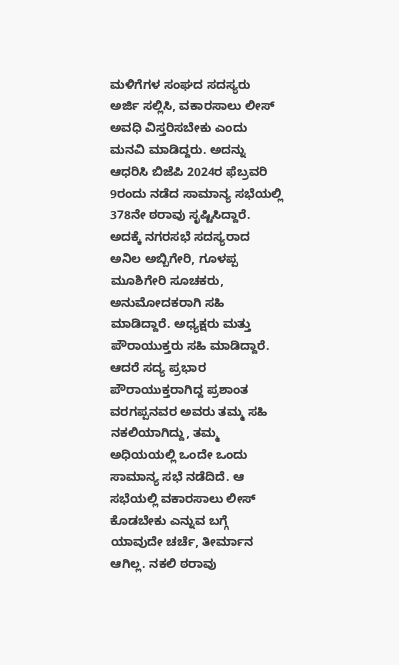ಮಳಿಗೆಗಳ ಸಂಘದ ಸದಸ್ಯರು ಅರ್ಜಿ ಸಲ್ಲಿಸಿ, ವಕಾರಸಾಲು ಲೀಸ್ ಅವಧಿ ವಿಸ್ತರಿಸಬೇಕು ಎಂದು ಮನವಿ ಮಾಡಿದ್ದರು. ಅದನ್ನು ಆಧರಿಸಿ ಬಿಜೆಪಿ 2024ರ ಫೆಬ್ರವರಿ 9ರಂದು ನಡೆದ ಸಾಮಾನ್ಯ ಸಭೆಯಲ್ಲಿ 378ನೇ ಠರಾವು ಸೃಷ್ಟಿಸಿದ್ದಾರೆ. ಅದಕ್ಕೆ ನಗರಸಭೆ ಸದಸ್ಯರಾದ ಅನಿಲ ಅಬ್ಬಿಗೇರಿ, ಗೂಳಪ್ಪ ಮೂಶಿಗೇರಿ ಸೂಚಕರು, ಅನುಮೋದಕರಾಗಿ ಸಹಿ ಮಾಡಿದ್ದಾರೆ. ಅಧ್ಯಕ್ಷರು ಮತ್ತು ಪೌರಾಯುಕ್ತರು ಸಹಿ ಮಾಡಿದ್ದಾರೆ.
ಆದರೆ ಸದ್ಯ ಪ್ರಭಾರ ಪೌರಾಯುಕ್ತರಾಗಿದ್ದ ಪ್ರಶಾಂತ ವರಗಪ್ಪನವರ ಅವರು ತಮ್ಮ ಸಹಿ ನಕಲಿಯಾಗಿದ್ದು, ತಮ್ಮ ಅಧಿಯಯಲ್ಲಿ ಒಂದೇ ಒಂದು ಸಾಮಾನ್ಯ ಸಭೆ ನಡೆದಿದೆ. ಆ ಸಭೆಯಲ್ಲಿ ವಕಾರಸಾಲು ಲೀಸ್ ಕೊಡಬೇಕು ಎನ್ನುವ ಬಗ್ಗೆ ಯಾವುದೇ ಚರ್ಚೆ, ತೀರ್ಮಾನ ಆಗಿಲ್ಲ. ನಕಲಿ ಠರಾವು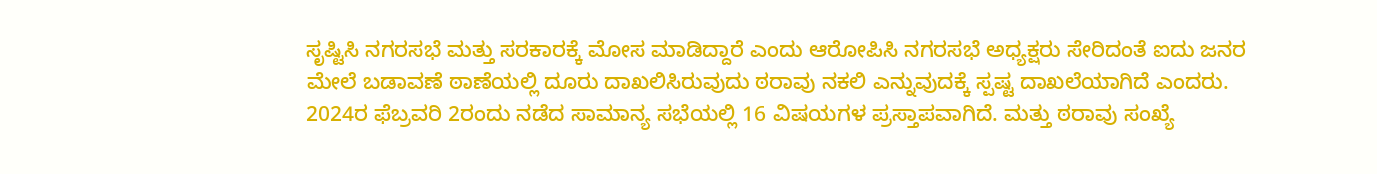ಸೃಷ್ಟಿಸಿ ನಗರಸಭೆ ಮತ್ತು ಸರಕಾರಕ್ಕೆ ಮೋಸ ಮಾಡಿದ್ದಾರೆ ಎಂದು ಆರೋಪಿಸಿ ನಗರಸಭೆ ಅಧ್ಯಕ್ಷರು ಸೇರಿದಂತೆ ಐದು ಜನರ ಮೇಲೆ ಬಡಾವಣೆ ಠಾಣೆಯಲ್ಲಿ ದೂರು ದಾಖಲಿಸಿರುವುದು ಠರಾವು ನಕಲಿ ಎನ್ನುವುದಕ್ಕೆ ಸ್ಪಷ್ಟ ದಾಖಲೆಯಾಗಿದೆ ಎಂದರು.
2024ರ ಫೆಬ್ರವರಿ 2ರಂದು ನಡೆದ ಸಾಮಾನ್ಯ ಸಭೆಯಲ್ಲಿ 16 ವಿಷಯಗಳ ಪ್ರಸ್ತಾಪವಾಗಿದೆ. ಮತ್ತು ಠರಾವು ಸಂಖ್ಯೆ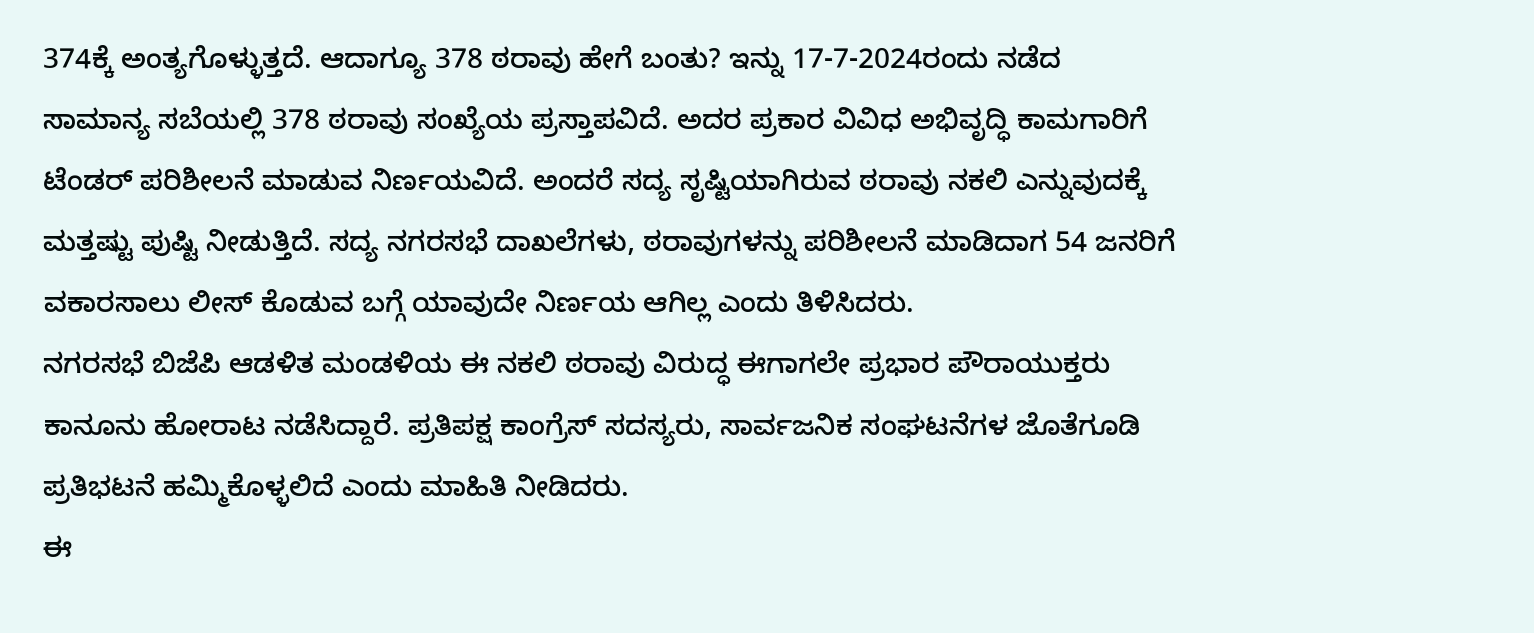374ಕ್ಕೆ ಅಂತ್ಯಗೊಳ್ಳುತ್ತದೆ. ಆದಾಗ್ಯೂ 378 ಠರಾವು ಹೇಗೆ ಬಂತು? ಇನ್ನು 17-7-2024ರಂದು ನಡೆದ ಸಾಮಾನ್ಯ ಸಬೆಯಲ್ಲಿ 378 ಠರಾವು ಸಂಖ್ಯೆಯ ಪ್ರಸ್ತಾಪವಿದೆ. ಅದರ ಪ್ರಕಾರ ವಿವಿಧ ಅಭಿವೃದ್ಧಿ ಕಾಮಗಾರಿಗೆ ಟೆಂಡರ್ ಪರಿಶೀಲನೆ ಮಾಡುವ ನಿರ್ಣಯವಿದೆ. ಅಂದರೆ ಸದ್ಯ ಸೃಷ್ಟಿಯಾಗಿರುವ ಠರಾವು ನಕಲಿ ಎನ್ನುವುದಕ್ಕೆ ಮತ್ತಷ್ಟು ಪುಷ್ಟಿ ನೀಡುತ್ತಿದೆ. ಸದ್ಯ ನಗರಸಭೆ ದಾಖಲೆಗಳು, ಠರಾವುಗಳನ್ನು ಪರಿಶೀಲನೆ ಮಾಡಿದಾಗ 54 ಜನರಿಗೆ ವಕಾರಸಾಲು ಲೀಸ್ ಕೊಡುವ ಬಗ್ಗೆ ಯಾವುದೇ ನಿರ್ಣಯ ಆಗಿಲ್ಲ ಎಂದು ತಿಳಿಸಿದರು.
ನಗರಸಭೆ ಬಿಜೆಪಿ ಆಡಳಿತ ಮಂಡಳಿಯ ಈ ನಕಲಿ ಠರಾವು ವಿರುದ್ಧ ಈಗಾಗಲೇ ಪ್ರಭಾರ ಪೌರಾಯುಕ್ತರು ಕಾನೂನು ಹೋರಾಟ ನಡೆಸಿದ್ದಾರೆ. ಪ್ರತಿಪಕ್ಷ ಕಾಂಗ್ರೆಸ್ ಸದಸ್ಯರು, ಸಾರ್ವಜನಿಕ ಸಂಘಟನೆಗಳ ಜೊತೆಗೂಡಿ ಪ್ರತಿಭಟನೆ ಹಮ್ಮಿಕೊಳ್ಳಲಿದೆ ಎಂದು ಮಾಹಿತಿ ನೀಡಿದರು.
ಈ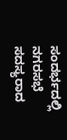ಸಂದರ್ಭದಲ್ಲಿ ನಗರಸಭೆ ಸದಸ್ಯರಾದ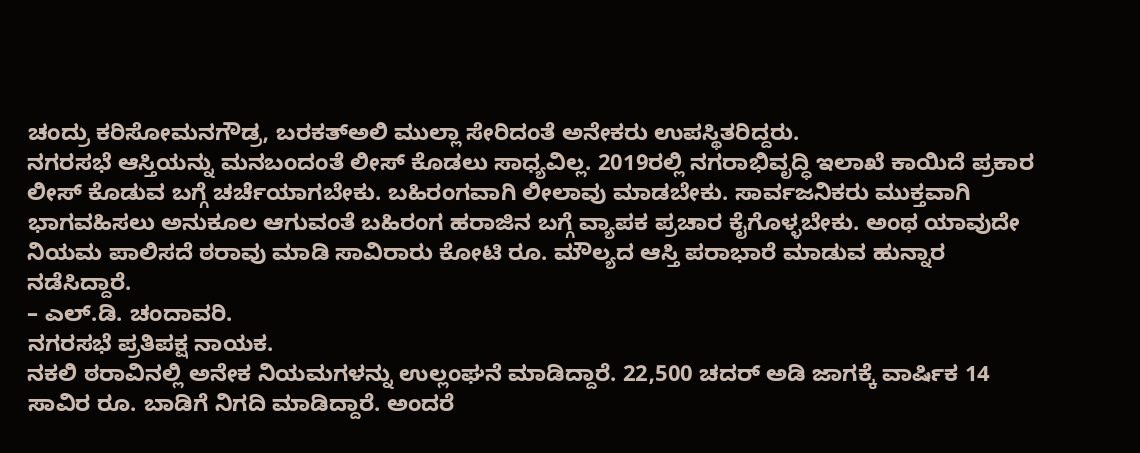ಚಂದ್ರು ಕರಿಸೋಮನಗೌಡ್ರ, ಬರಕತ್ಅಲಿ ಮುಲ್ಲಾ ಸೇರಿದಂತೆ ಅನೇಕರು ಉಪಸ್ಥಿತರಿದ್ದರು.
ನಗರಸಭೆ ಆಸ್ತಿಯನ್ನು ಮನಬಂದಂತೆ ಲೀಸ್ ಕೊಡಲು ಸಾಧ್ಯವಿಲ್ಲ. 2019ರಲ್ಲಿ ನಗರಾಭಿವೃದ್ಧಿ ಇಲಾಖೆ ಕಾಯಿದೆ ಪ್ರಕಾರ ಲೀಸ್ ಕೊಡುವ ಬಗ್ಗೆ ಚರ್ಚೆಯಾಗಬೇಕು. ಬಹಿರಂಗವಾಗಿ ಲೀಲಾವು ಮಾಡಬೇಕು. ಸಾರ್ವಜನಿಕರು ಮುಕ್ತವಾಗಿ ಭಾಗವಹಿಸಲು ಅನುಕೂಲ ಆಗುವಂತೆ ಬಹಿರಂಗ ಹರಾಜಿನ ಬಗ್ಗೆ ವ್ಯಾಪಕ ಪ್ರಚಾರ ಕೈಗೊಳ್ಳಬೇಕು. ಅಂಥ ಯಾವುದೇ ನಿಯಮ ಪಾಲಿಸದೆ ಠರಾವು ಮಾಡಿ ಸಾವಿರಾರು ಕೋಟಿ ರೂ. ಮೌಲ್ಯದ ಆಸ್ತಿ ಪರಾಭಾರೆ ಮಾಡುವ ಹುನ್ನಾರ ನಡೆಸಿದ್ದಾರೆ.
– ಎಲ್.ಡಿ. ಚಂದಾವರಿ.
ನಗರಸಭೆ ಪ್ರತಿಪಕ್ಷ ನಾಯಕ.
ನಕಲಿ ಠರಾವಿನಲ್ಲಿ ಅನೇಕ ನಿಯಮಗಳನ್ನು ಉಲ್ಲಂಘನೆ ಮಾಡಿದ್ದಾರೆ. 22,500 ಚದರ್ ಅಡಿ ಜಾಗಕ್ಕೆ ವಾರ್ಷಿಕ 14 ಸಾವಿರ ರೂ. ಬಾಡಿಗೆ ನಿಗದಿ ಮಾಡಿದ್ದಾರೆ. ಅಂದರೆ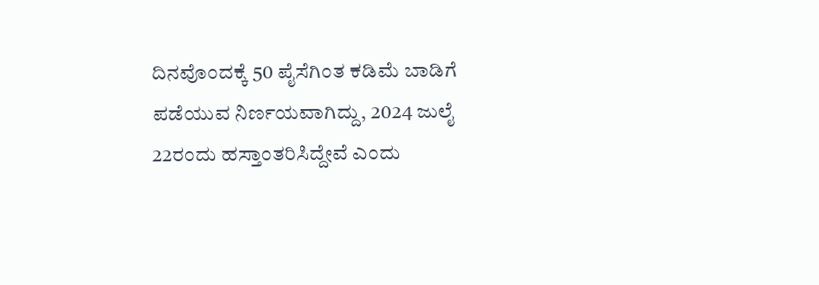ದಿನವೊಂದಕ್ಕೆ 50 ಪೈಸೆಗಿಂತ ಕಡಿಮೆ ಬಾಡಿಗೆ ಪಡೆಯುವ ನಿರ್ಣಯವಾಗಿದ್ದು, 2024 ಜುಲೈ 22ರಂದು ಹಸ್ತಾಂತರಿಸಿದ್ದೇವೆ ಎಂದು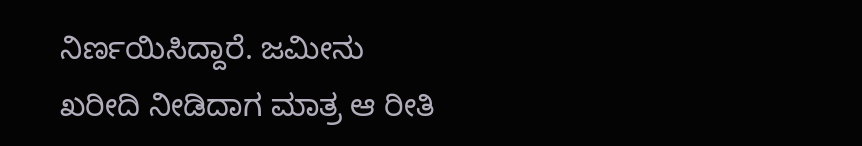ನಿರ್ಣಯಿಸಿದ್ದಾರೆ. ಜಮೀನು ಖರೀದಿ ನೀಡಿದಾಗ ಮಾತ್ರ ಆ ರೀತಿ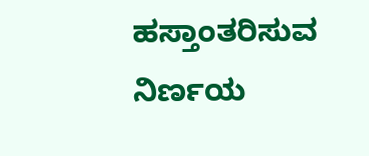ಹಸ್ತಾಂತರಿಸುವ ನಿರ್ಣಯ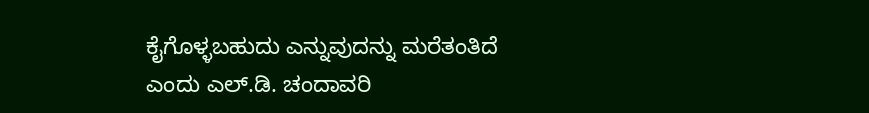ಕೈಗೊಳ್ಳಬಹುದು ಎನ್ನುವುದನ್ನು ಮರೆತಂತಿದೆ ಎಂದು ಎಲ್.ಡಿ. ಚಂದಾವರಿ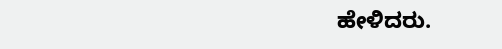ಹೇಳಿದರು.